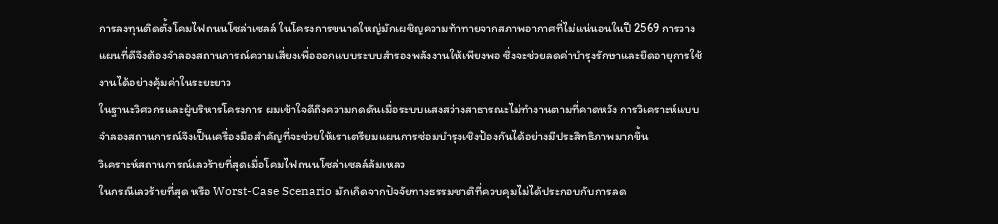การลงทุนติดตั้งโคมไฟถนนโซล่าเซลล์ ในโครงการขนาดใหญ่มักเผชิญความท้าทายจากสภาพอากาศที่ไม่แน่นอนในปี 2569 การวางแผนที่ดีจึงต้องจำลองสถานการณ์ความเสี่ยงเพื่อออกแบบระบบสำรองพลังงานให้เพียงพอ ซึ่งจะช่วยลดค่าบำรุงรักษาและยืดอายุการใช้งานได้อย่างคุ้มค่าในระยะยาว
ในฐานะวิศวกรและผู้บริหารโครงการ ผมเข้าใจดีถึงความกดดันเมื่อระบบแสงสว่างสาธารณะไม่ทำงานตามที่คาดหวัง การวิเคราะห์แบบจำลองสถานการณ์จึงเป็นเครื่องมือสำคัญที่จะช่วยให้เราเตรียมแผนการซ่อมบำรุงเชิงป้องกันได้อย่างมีประสิทธิภาพมากขึ้น
วิเคราะห์สถานการณ์เลวร้ายที่สุดเมื่อโคมไฟถนนโซล่าเซลล์ล้มเหลว
ในกรณีเลวร้ายที่สุด หรือ Worst-Case Scenario มักเกิดจากปัจจัยทางธรรมชาติที่ควบคุมไม่ได้ประกอบกับการลด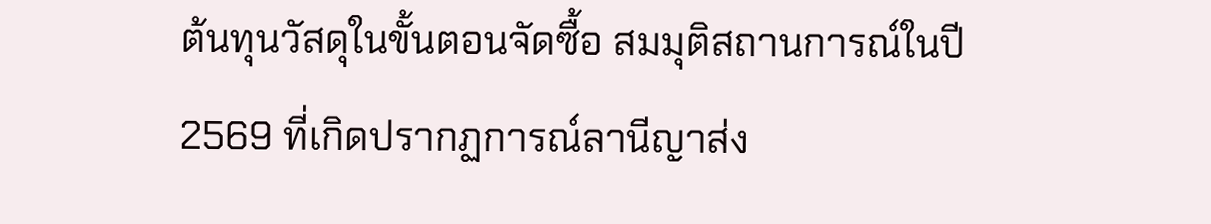ต้นทุนวัสดุในขั้นตอนจัดซื้อ สมมุติสถานการณ์ในปี 2569 ที่เกิดปรากฏการณ์ลานีญาส่ง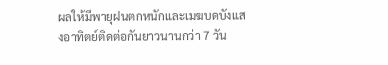ผลให้มีพายุฝนตกหนักและเมฆบดบังแสงอาทิตย์ติดต่อกันยาวนานกว่า 7 วัน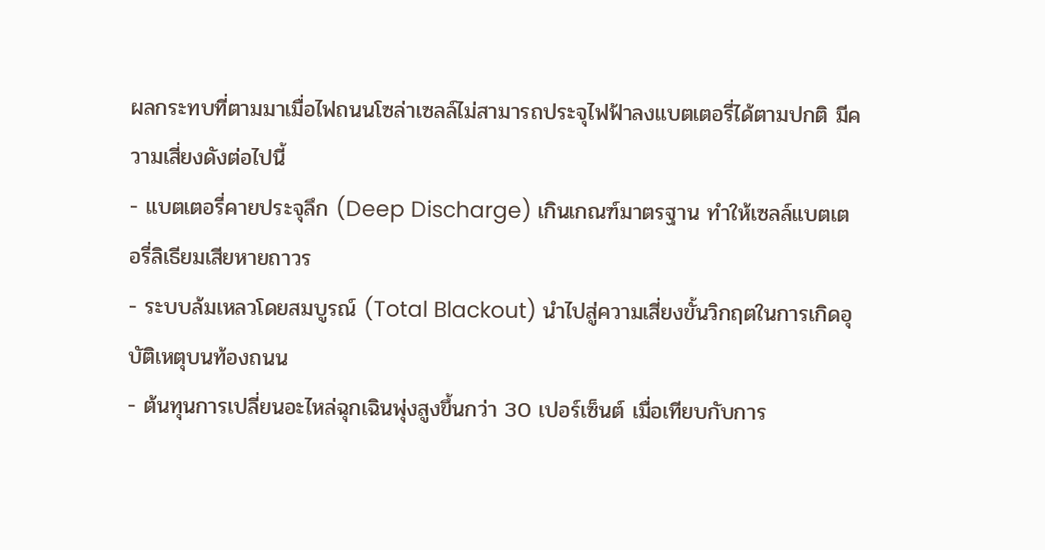ผลกระทบที่ตามมาเมื่อไฟถนนโซล่าเซลล์ไม่สามารถประจุไฟฟ้าลงแบตเตอรี่ได้ตามปกติ มีความเสี่ยงดังต่อไปนี้
- แบตเตอรี่คายประจุลึก (Deep Discharge) เกินเกณฑ์มาตรฐาน ทำให้เซลล์แบตเตอรี่ลิเธียมเสียหายถาวร
- ระบบล้มเหลวโดยสมบูรณ์ (Total Blackout) นำไปสู่ความเสี่ยงขั้นวิกฤตในการเกิดอุบัติเหตุบนท้องถนน
- ต้นทุนการเปลี่ยนอะไหล่ฉุกเฉินพุ่งสูงขึ้นกว่า 30 เปอร์เซ็นต์ เมื่อเทียบกับการ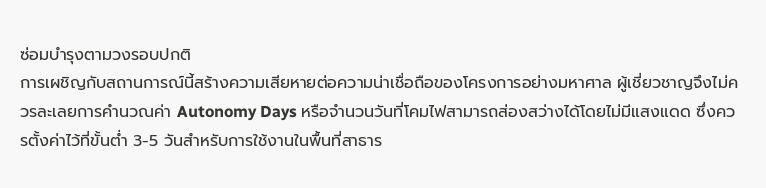ซ่อมบำรุงตามวงรอบปกติ
การเผชิญกับสถานการณ์นี้สร้างความเสียหายต่อความน่าเชื่อถือของโครงการอย่างมหาศาล ผู้เชี่ยวชาญจึงไม่ควรละเลยการคำนวณค่า Autonomy Days หรือจำนวนวันที่โคมไฟสามารถส่องสว่างได้โดยไม่มีแสงแดด ซึ่งควรตั้งค่าไว้ที่ขั้นต่ำ 3-5 วันสำหรับการใช้งานในพื้นที่สาธาร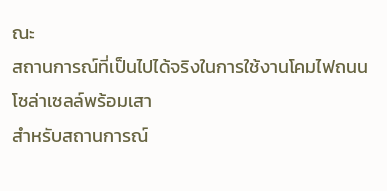ณะ
สถานการณ์ที่เป็นไปได้จริงในการใช้งานโคมไฟถนนโซล่าเซลล์พร้อมเสา
สำหรับสถานการณ์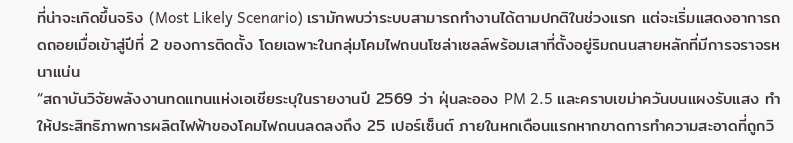ที่น่าจะเกิดขึ้นจริง (Most Likely Scenario) เรามักพบว่าระบบสามารถทำงานได้ตามปกติในช่วงแรก แต่จะเริ่มแสดงอาการถดถอยเมื่อเข้าสู่ปีที่ 2 ของการติดตั้ง โดยเฉพาะในกลุ่มโคมไฟถนนโซล่าเซลล์พร้อมเสาที่ตั้งอยู่ริมถนนสายหลักที่มีการจราจรหนาแน่น
“สถาบันวิจัยพลังงานทดแทนแห่งเอเชียระบุในรายงานปี 2569 ว่า ฝุ่นละออง PM 2.5 และคราบเขม่าควันบนแผงรับแสง ทำให้ประสิทธิภาพการผลิตไฟฟ้าของโคมไฟถนนลดลงถึง 25 เปอร์เซ็นต์ ภายในหกเดือนแรกหากขาดการทำความสะอาดที่ถูกวิ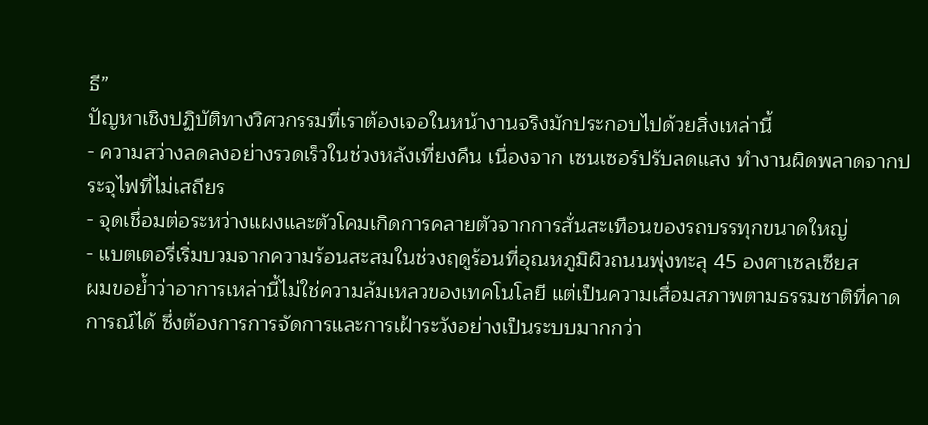ธี”
ปัญหาเชิงปฏิบัติทางวิศวกรรมที่เราต้องเจอในหน้างานจริงมักประกอบไปด้วยสิ่งเหล่านี้
- ความสว่างลดลงอย่างรวดเร็วในช่วงหลังเที่ยงคืน เนื่องจาก เซนเซอร์ปรับลดแสง ทำงานผิดพลาดจากประจุไฟที่ไม่เสถียร
- จุดเชื่อมต่อระหว่างแผงและตัวโคมเกิดการคลายตัวจากการสั่นสะเทือนของรถบรรทุกขนาดใหญ่
- แบตเตอรี่เริ่มบวมจากความร้อนสะสมในช่วงฤดูร้อนที่อุณหภูมิผิวถนนพุ่งทะลุ 45 องศาเซลเซียส
ผมขอย้ำว่าอาการเหล่านี้ไม่ใช่ความล้มเหลวของเทคโนโลยี แต่เป็นความเสื่อมสภาพตามธรรมชาติที่คาดการณ์ได้ ซึ่งต้องการการจัดการและการเฝ้าระวังอย่างเป็นระบบมากกว่า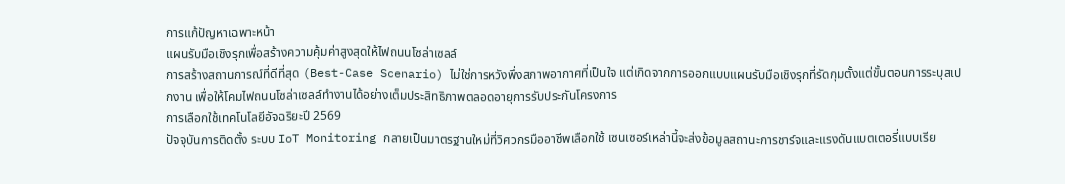การแก้ปัญหาเฉพาะหน้า
แผนรับมือเชิงรุกเพื่อสร้างความคุ้มค่าสูงสุดให้ไฟถนนโซล่าเซลล์
การสร้างสถานการณ์ที่ดีที่สุด (Best-Case Scenario) ไม่ใช่การหวังพึ่งสภาพอากาศที่เป็นใจ แต่เกิดจากการออกแบบแผนรับมือเชิงรุกที่รัดกุมตั้งแต่ขั้นตอนการระบุสเปกงาน เพื่อให้โคมไฟถนนโซล่าเซลล์ทำงานได้อย่างเต็มประสิทธิภาพตลอดอายุการรับประกันโครงการ
การเลือกใช้เทคโนโลยีอัจฉริยะปี 2569
ปัจจุบันการติดตั้ง ระบบ IoT Monitoring กลายเป็นมาตรฐานใหม่ที่วิศวกรมืออาชีพเลือกใช้ เซนเซอร์เหล่านี้จะส่งข้อมูลสถานะการชาร์จและแรงดันแบตเตอรี่แบบเรีย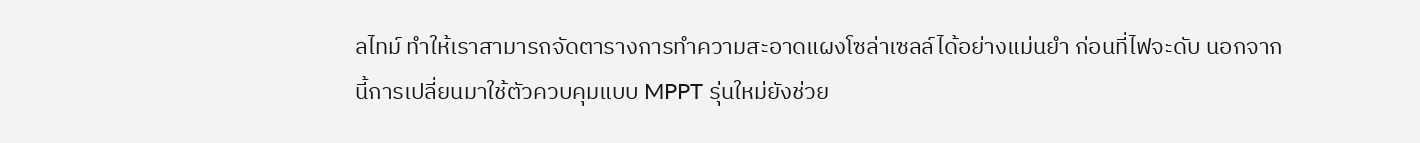ลไทม์ ทำให้เราสามารถจัดตารางการทำความสะอาดแผงโซล่าเซลล์ได้อย่างแม่นยำ ก่อนที่ไฟจะดับ นอกจากนี้การเปลี่ยนมาใช้ตัวควบคุมแบบ MPPT รุ่นใหม่ยังช่วย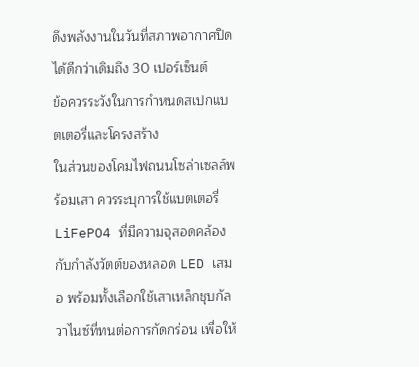ดึงพลังงานในวันที่สภาพอากาศปิดได้ดีกว่าเดิมถึง 30 เปอร์เซ็นต์
ข้อควรระวังในการกำหนดสเปกแบตเตอรี่และโครงสร้าง
ในส่วนของโคมไฟถนนโซล่าเซลล์พร้อมเสา ควรระบุการใช้แบตเตอรี่ LiFePO4 ที่มีความจุสอดคล้องกับกำลังวัตต์ของหลอด LED เสมอ พร้อมทั้งเลือกใช้เสาเหล็กชุบกัลวาไนซ์ที่ทนต่อการกัดกร่อน เพื่อให้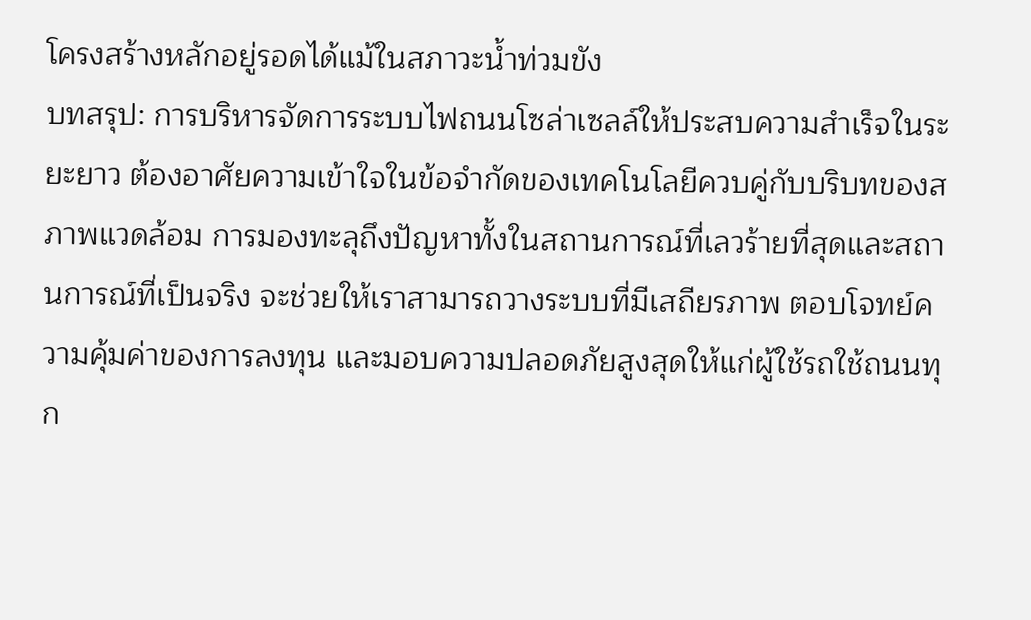โครงสร้างหลักอยู่รอดได้แม้ในสภาวะน้ำท่วมขัง
บทสรุป: การบริหารจัดการระบบไฟถนนโซล่าเซลล์ให้ประสบความสำเร็จในระยะยาว ต้องอาศัยความเข้าใจในข้อจำกัดของเทคโนโลยีควบคู่กับบริบทของสภาพแวดล้อม การมองทะลุถึงปัญหาทั้งในสถานการณ์ที่เลวร้ายที่สุดและสถานการณ์ที่เป็นจริง จะช่วยให้เราสามารถวางระบบที่มีเสถียรภาพ ตอบโจทย์ความคุ้มค่าของการลงทุน และมอบความปลอดภัยสูงสุดให้แก่ผู้ใช้รถใช้ถนนทุก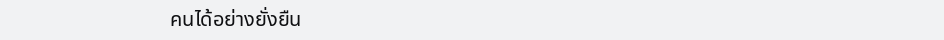คนได้อย่างยั่งยืน